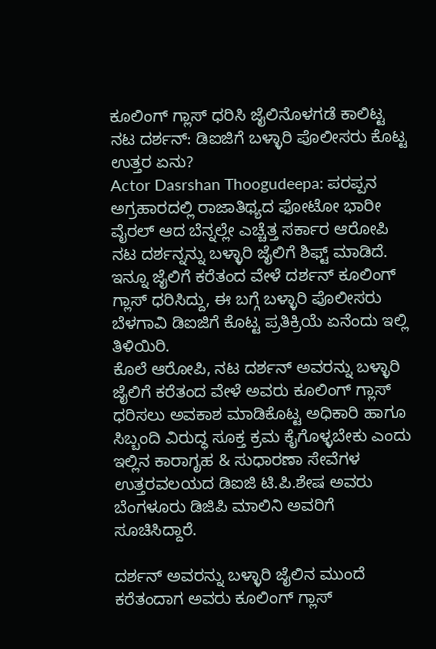ಕೂಲಿಂಗ್ ಗ್ಲಾಸ್ ಧರಿಸಿ ಜೈಲಿನೊಳಗಡೆ ಕಾಲಿಟ್ಟ ನಟ ದರ್ಶನ್: ಡಿಐಜಿಗೆ ಬಳ್ಳಾರಿ ಪೊಲೀಸರು ಕೊಟ್ಟ ಉತ್ತರ ಏನು?
Actor Dasrshan Thoogudeepa: ಪರಪ್ಪನ ಅಗ್ರಹಾರದಲ್ಲಿ ರಾಜಾತಿಥ್ಯದ ಫೋಟೋ ಭಾರೀ ವೈರಲ್ ಆದ ಬೆನ್ನಲ್ಲೇ ಎಚ್ಚೆತ್ತ ಸರ್ಕಾರ ಆರೋಪಿ ನಟ ದರ್ಶನ್ನನ್ನು ಬಳ್ಳಾರಿ ಜೈಲಿಗೆ ಶಿಫ್ಟ್ ಮಾಡಿದೆ. ಇನ್ನೂ ಜೈಲಿಗೆ ಕರೆತಂದ ವೇಳೆ ದರ್ಶನ್ ಕೂಲಿಂಗ್ ಗ್ಲಾಸ್ ಧರಿಸಿದ್ದು, ಈ ಬಗ್ಗೆ ಬಳ್ಳಾರಿ ಪೊಲೀಸರು ಬೆಳಗಾವಿ ಡಿಐಜಿಗೆ ಕೊಟ್ಟ ಪ್ರತಿಕ್ರಿಯೆ ಏನೆಂದು ಇಲ್ಲಿ ತಿಳಿಯಿರಿ.
ಕೊಲೆ ಆರೋಪಿ, ನಟ ದರ್ಶನ್ ಅವರನ್ನು ಬಳ್ಳಾರಿ ಜೈಲಿಗೆ ಕರೆತಂದ ವೇಳೆ ಅವರು ಕೂಲಿಂಗ್ ಗ್ಲಾಸ್ ಧರಿಸಲು ಅವಕಾಶ ಮಾಡಿಕೊಟ್ಟ ಅಧಿಕಾರಿ ಹಾಗೂ ಸಿಬ್ಬಂದಿ ವಿರುದ್ಧ ಸೂಕ್ತ ಕ್ರಮ ಕೈಗೊಳ್ಳಬೇಕು ಎಂದು ಇಲ್ಲಿನ ಕಾರಾಗೃಹ & ಸುಧಾರಣಾ ಸೇವೆಗಳ ಉತ್ತರವಲಯದ ಡಿಐಜಿ ಟಿ.ಪಿ.ಶೇಷ ಅವರು ಬೆಂಗಳೂರು ಡಿಜಿಪಿ ಮಾಲಿನಿ ಅವರಿಗೆ ಸೂಚಿಸಿದ್ದಾರೆ.

ದರ್ಶನ್ ಅವರನ್ನು ಬಳ್ಳಾರಿ ಜೈಲಿನ ಮುಂದೆ ಕರೆತಂದಾಗ ಅವರು ಕೂಲಿಂಗ್ ಗ್ಲಾಸ್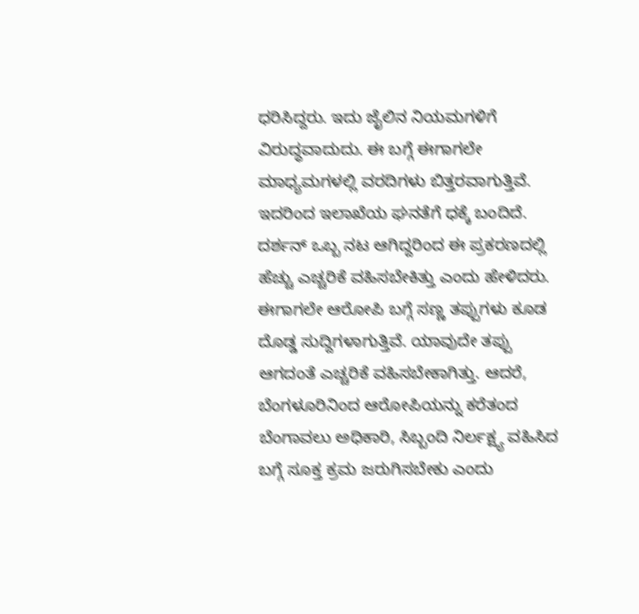ಧರಿಸಿದ್ದರು. ಇದು ಜೈಲಿನ ನಿಯಮಗಳಿಗೆ ವಿರುದ್ಧವಾದುದು. ಈ ಬಗ್ಗೆ ಈಗಾಗಲೇ ಮಾಧ್ಯಮಗಳಲ್ಲಿ ವರದಿಗಳು ಬಿತ್ತರವಾಗುತ್ತಿವೆ. ಇದರಿಂದ ಇಲಾಖೆಯ ಘನತೆಗೆ ಧಕ್ಕೆ ಬಂದಿದೆ. ದರ್ಶನ್ ಒಬ್ಬ ನಟ ಆಗಿದ್ದರಿಂದ ಈ ಪ್ರಕರಣದಲ್ಲಿ ಹೆಚ್ಚು ಎಚ್ಚರಿಕೆ ವಹಿಸಬೇಕಿತ್ತು ಎಂದು ಹೇಳಿದರು.
ಈಗಾಗಲೇ ಆರೋಪಿ ಬಗ್ಗೆ ಸಣ್ಣ ತಪ್ಪುಗಳು ಕೂಡ ದೊಡ್ಡ ಸುದ್ದಿಗಳಾಗುತ್ತಿವೆ. ಯಾವುದೇ ತಪ್ಪು ಆಗದಂತೆ ಎಚ್ಚರಿಕೆ ವಹಿಸಬೇಕಾಗಿತ್ತು. ಆದರೆ, ಬೆಂಗಳೂರಿನಿಂದ ಆರೋಪಿಯನ್ನು ಕರೆತಂದ ಬೆಂಗಾವಲು ಅಧಿಕಾರಿ, ಸಿಬ್ಬಂದಿ ನಿರ್ಲಕ್ಷ್ಯ ವಹಿಸಿದ ಬಗ್ಗೆ ಸೂಕ್ತ ಕ್ರಮ ಜರುಗಿಸಬೇಕು ಎಂದು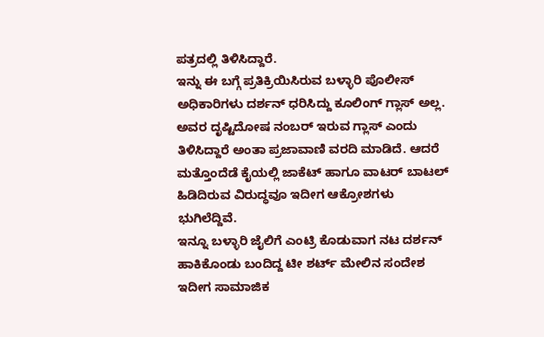ಪತ್ರದಲ್ಲಿ ತಿಳಿಸಿದ್ದಾರೆ.
ಇನ್ನು ಈ ಬಗ್ಗೆ ಪ್ರತಿಕ್ರಿಯಿಸಿರುವ ಬಳ್ಳಾರಿ ಪೊಲೀಸ್ ಅಧಿಕಾರಿಗಳು ದರ್ಶನ್ ಧರಿಸಿದ್ದು ಕೂಲಿಂಗ್ ಗ್ಲಾಸ್ ಅಲ್ಲ. ಅವರ ದೃಷ್ಟಿದೋಷ ನಂಬರ್ ಇರುವ ಗ್ಲಾಸ್ ಎಂದು ತಿಳಿಸಿದ್ದಾರೆ ಅಂತಾ ಪ್ರಜಾವಾಣಿ ವರದಿ ಮಾಡಿದೆ. ಆದರೆ ಮತ್ತೊಂದೆಡೆ ಕೈಯಲ್ಲಿ ಜಾಕೆಟ್ ಹಾಗೂ ವಾಟರ್ ಬಾಟಲ್ ಹಿಡಿದಿರುವ ವಿರುದ್ಧವೂ ಇದೀಗ ಆಕ್ರೋಶಗಳು ಭುಗಿಲೆದ್ದಿವೆ.
ಇನ್ನೂ ಬಳ್ಳಾರಿ ಜೈಲಿಗೆ ಎಂಟ್ರಿ ಕೊಡುವಾಗ ನಟ ದರ್ಶನ್ ಹಾಕಿಕೊಂಡು ಬಂದಿದ್ದ ಟೀ ಶರ್ಟ್ ಮೇಲಿನ ಸಂದೇಶ ಇದೀಗ ಸಾಮಾಜಿಕ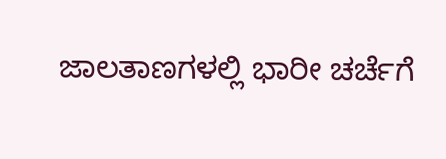ಜಾಲತಾಣಗಳಲ್ಲಿ ಭಾರೀ ಚರ್ಚೆಗೆ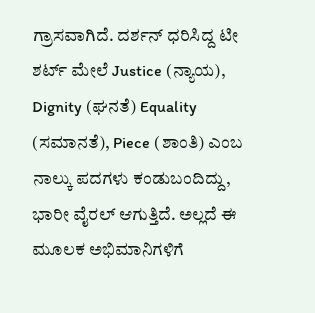ಗ್ರಾಸವಾಗಿದೆ. ದರ್ಶನ್ ಧರಿಸಿದ್ದ ಟೀ ಶರ್ಟ್ ಮೇಲೆ Justice (ನ್ಯಾಯ), Dignity (ಘನತೆ) Equality (ಸಮಾನತೆ), Piece (ಶಾಂತಿ) ಎಂಬ ನಾಲ್ಕು ಪದಗಳು ಕಂಡುಬಂದಿದ್ದು, ಭಾರೀ ವೈರಲ್ ಆಗುತ್ತಿದೆ. ಅಲ್ಲದೆ ಈ ಮೂಲಕ ಅಭಿಮಾನಿಗಳಿಗೆ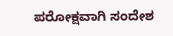ಪರೋಕ್ಷವಾಗಿ ಸಂದೇಶ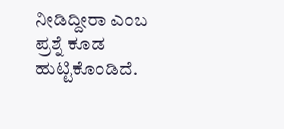ನೀಡಿದ್ದೀರಾ ಎಂಬ ಪ್ರಶ್ನೆ ಕೂಡ ಹುಟ್ಟಿಕೊಂಡಿದೆ.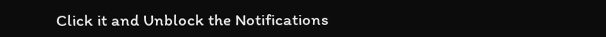Click it and Unblock the Notifications